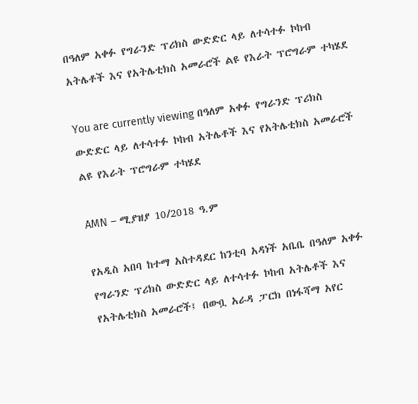በዓለም አቀፉ የግራንድ ፕሪክስ ውድድር ላይ ለተሳተፉ ኮከብ አትሌቶች እና የአትሌቲክስ አመራሮች ልዩ የእራት ፕሮግራም ተካሄደ

You are currently viewing በዓለም አቀፉ የግራንድ ፕሪክስ ውድድር ላይ ለተሳተፉ ኮከብ አትሌቶች እና የአትሌቲክስ አመራሮች ልዩ የእራት ፕሮግራም ተካሄደ

AMN – ሚያዝያ 10/2018 ዓ.ም

የአዲስ አበባ ከተማ አስተዳደር ከንቲባ አዳነች አቤቤ በዓለም አቀፉ የግራንድ ፕሪክስ ውድድር ላይ ለተሳተፉ ኮከብ አትሌቶች እና የአትሌቲክስ አመራሮች፤ በውቧ አራዳ ፓርክ በነፋሻማ አየር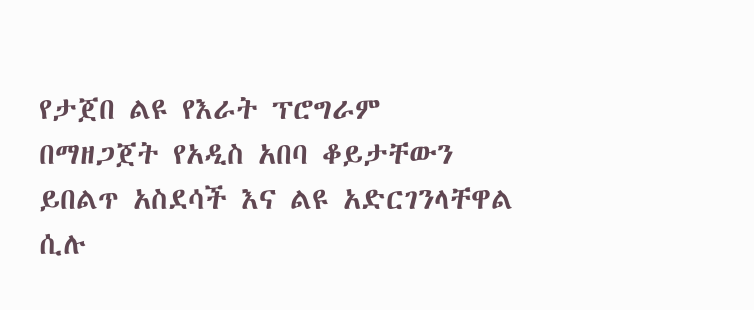የታጀበ ልዩ የእራት ፕሮግራም በማዘጋጀት የአዲስ አበባ ቆይታቸውን ይበልጥ አስደሳች እና ልዩ አድርገንላቸዋል ሲሉ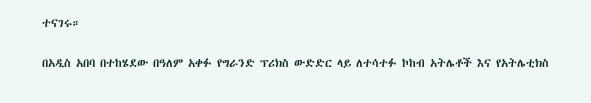ተናገሩ።

በአዲስ አበባ በተከሄደው በዓለም አቀፉ የግራንድ ፕሪክስ ውድድር ላይ ለተሳተፉ ኮከብ አትሌቶች እና የአትሌቲክስ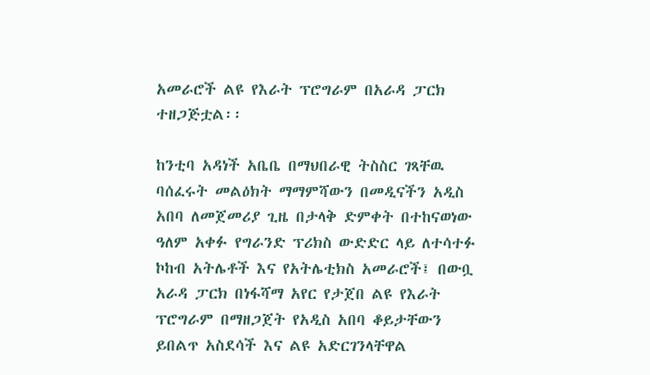አመራሮች ልዩ የእራት ፕሮግራም በአራዳ ፓርክ ተዘጋጅቷል፡፡

ከንቲባ አዳነች አቤቤ በማህበራዊ ትስስር ገጻቸዉ ባሰፈሩት መልዕክት ማማምሻውን በመዲናችን አዲስ አበባ ለመጀመሪያ ጊዜ በታላቅ ድምቀት በተከናወነው ዓለም አቀፉ የግራንድ ፕሪክስ ውድድር ላይ ለተሳተፉ ኮከብ አትሌቶች እና የአትሌቲክስ አመራሮች፤ በውቧ አራዳ ፓርክ በነፋሻማ አየር የታጀበ ልዩ የእራት ፕሮግራም በማዘጋጀት የአዲስ አበባ ቆይታቸውን ይበልጥ አስደሳች እና ልዩ አድርገንላቸዋል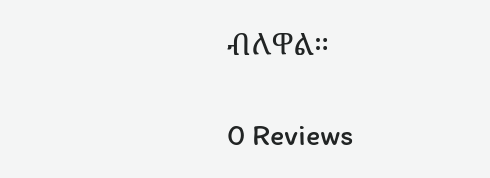ብለዋል።

0 Reviews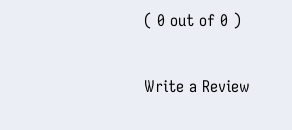( 0 out of 0 )

Write a Review